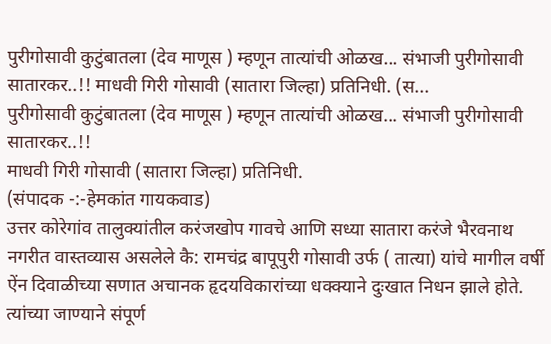पुरीगोसावी कुटुंबातला (देव माणूस ) म्हणून तात्यांची ओळख... संभाजी पुरीगोसावी सातारकर..!! माधवी गिरी गोसावी (सातारा जिल्हा) प्रतिनिधी. (स...
पुरीगोसावी कुटुंबातला (देव माणूस ) म्हणून तात्यांची ओळख... संभाजी पुरीगोसावी सातारकर..!!
माधवी गिरी गोसावी (सातारा जिल्हा) प्रतिनिधी.
(संपादक -:-हेमकांत गायकवाड)
उत्तर कोरेगांव तालुक्यांतील करंजखोप गावचे आणि सध्या सातारा करंजे भैरवनाथ नगरीत वास्तव्यास असलेले कै: रामचंद्र बापूपुरी गोसावी उर्फ ( तात्या) यांचे मागील वर्षी ऐंन दिवाळीच्या सणात अचानक हृदयविकारांच्या धक्क्याने दुःखात निधन झाले होते. त्यांच्या जाण्याने संपूर्ण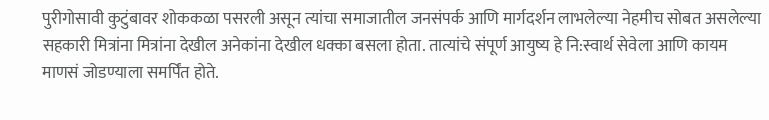पुरीगोसावी कुटुंबावर शोककळा पसरली असून त्यांचा समाजातील जनसंपर्क आणि मार्गदर्शन लाभलेल्या नेहमीच सोबत असलेल्या सहकारी मित्रांना मित्रांना देखील अनेकांना देखील धक्का बसला होता. तात्यांचे संपूर्ण आयुष्य हे नि:स्वार्थ सेवेला आणि कायम माणसं जोडण्याला समर्पिंत होते.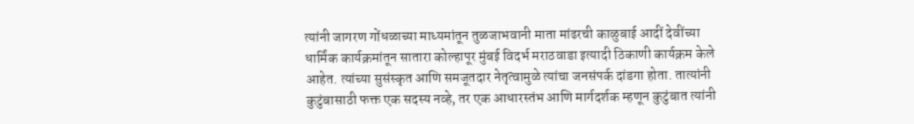त्यांनी जागरण गोंधळाच्या माध्यमांतून तुळजाभवानी माता मांढरची काळुबाई आदीं देवींच्या धार्मिंक कार्यक्रमांतून सातारा कोल्हापूर मुंबई विदर्भ मराठवाडा इत्यादी ठिकाणी कार्यक्रम केले आहेत. त्यांच्या सुसंस्कृत आणि समजूतदार नेतृत्वामुळे त्यांचा जनसंपर्क दांडगा होता. तात्यांनी कुटुंबासाठी फक्त एक सदस्य नव्हे, तर एक आधारस्तंभ आणि मार्गदर्शक म्हणून कुटुंबात त्यांनी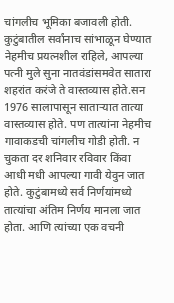चांगलीच भूमिका बजावली होती. कुटुंबातील सर्वांनाच सांभाळून घेण्यात नेहमीच प्रयत्नशील राहिले, आपल्या पत्नी मुले सुना नातवंडांसमवेत सातारा शहरांत करंजे ते वास्तव्यास होते.सन 1976 सालापासून साताऱ्यात तात्या वास्तव्यास होते. पण तात्यांना नेहमीच गावाकडची चांगलीच गोडी होती. न चुकता दर शनिवार रविवार किंवा आधी मधी आपल्या गावी येवुन जात होते. कुटुंबामध्ये सर्व निर्णयांमध्ये तात्यांचा अंतिम निर्णय मानला जात होता. आणि त्यांच्या एक वचनी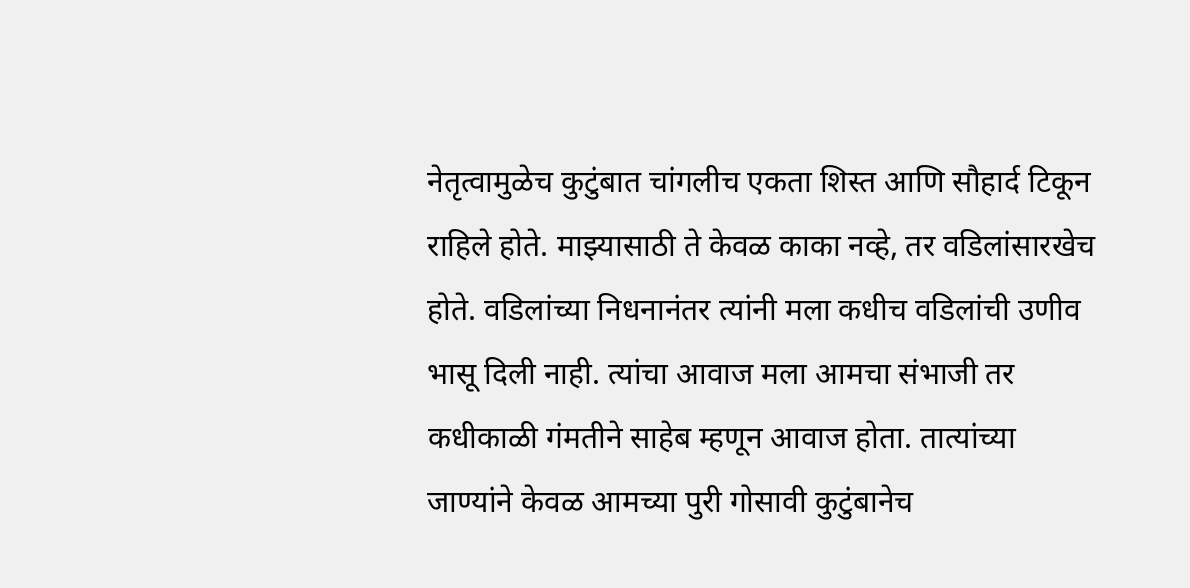नेतृत्वामुळेच कुटुंबात चांगलीच एकता शिस्त आणि सौहार्द टिकून राहिले होते. माझ्यासाठी ते केवळ काका नव्हे, तर वडिलांसारखेच होते. वडिलांच्या निधनानंतर त्यांनी मला कधीच वडिलांची उणीव भासू दिली नाही. त्यांचा आवाज मला आमचा संभाजी तर कधीकाळी गंमतीने साहेब म्हणून आवाज होता. तात्यांच्या जाण्यांने केवळ आमच्या पुरी गोसावी कुटुंबानेच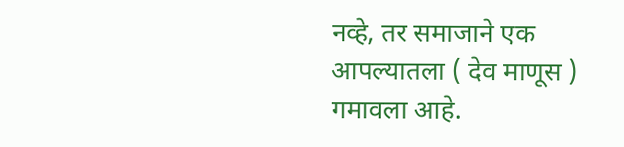नव्हे, तर समाजाने एक आपल्यातला ( देव माणूस ) गमावला आहे.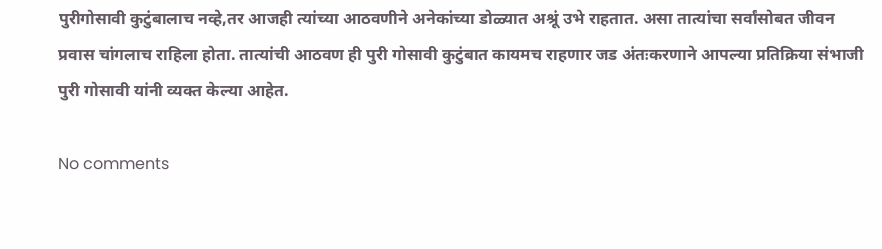पुरीगोसावी कुटुंबालाच नव्हे,तर आजही त्यांच्या आठवणीने अनेकांच्या डोळ्यात अश्रूं उभे राहतात. असा तात्यांचा सर्वांसोबत जीवन प्रवास चांगलाच राहिला होता. तात्यांची आठवण ही पुरी गोसावी कुटुंबात कायमच राहणार जड अंतःकरणाने आपल्या प्रतिक्रिया संभाजी पुरी गोसावी यांनी व्यक्त केल्या आहेत.

No comments